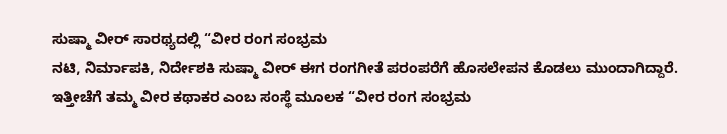ಸುಷ್ಮಾ ವೀರ್ ಸಾರಥ್ಯದಲ್ಲಿ “ವೀರ ರಂಗ ಸಂಭ್ರಮ
ನಟಿ, ನಿರ್ಮಾಪಕಿ, ನಿರ್ದೇಶಕಿ ಸುಷ್ಮಾ ವೀರ್ ಈಗ ರಂಗಗೀತೆ ಪರಂಪರೆಗೆ ಹೊಸಲೇಪನ ಕೊಡಲು ಮುಂದಾಗಿದ್ದಾರೆ. ಇತ್ತೀಚೆಗೆ ತಮ್ಮ ವೀರ ಕಥಾಕರ ಎಂಬ ಸಂಸ್ಥೆ ಮೂಲಕ “ವೀರ ರಂಗ ಸಂಭ್ರಮ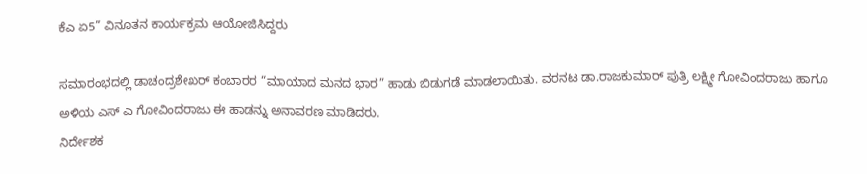ಕೆಎ ಏ5” ವಿನೂತನ ಕಾರ್ಯಕ್ರಮ ಆಯೋಜಿಸಿದ್ದರು

ಸಮಾರಂಭದಲ್ಲಿ ಡಾಚಂದ್ರಶೇಖರ್ ಕಂಬಾರರ “ಮಾಯಾದ ಮನದ ಭಾರ” ಹಾಡು ಬಿಡುಗಡೆ ಮಾಡಲಾಯಿತು. ವರನಟ ಡಾ.ರಾಜಕುಮಾರ್ ಪುತ್ರಿ ಲಕ್ಷ್ಮೀ ಗೋವಿಂದರಾಜು ಹಾಗೂ ಅಳಿಯ ಎಸ್ ಎ ಗೋವಿಂದರಾಜು ಈ ಹಾಡನ್ನು ಅನಾವರಣ ಮಾಡಿದರು.
ನಿರ್ದೇಶಕ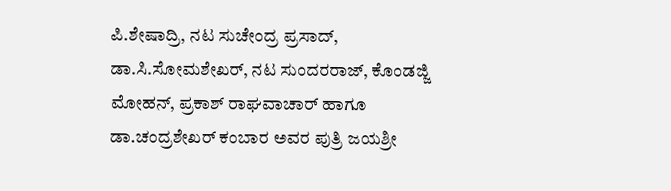ಪಿ.ಶೇಷಾದ್ರಿ, ನಟ ಸುಚೇಂದ್ರ ಪ್ರಸಾದ್, ಡಾ.ಸಿ.ಸೋಮಶೇಖರ್, ನಟ ಸುಂದರರಾಜ್, ಕೊಂಡಜ್ಜಿ ಮೋಹನ್, ಪ್ರಕಾಶ್ ರಾಘವಾಚಾರ್ ಹಾಗೂ ಡಾ.ಚಂದ್ರಶೇಖರ್ ಕಂಬಾರ ಅವರ ಪುತ್ರಿ ಜಯಶ್ರೀ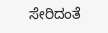ಸೇರಿದಂತೆ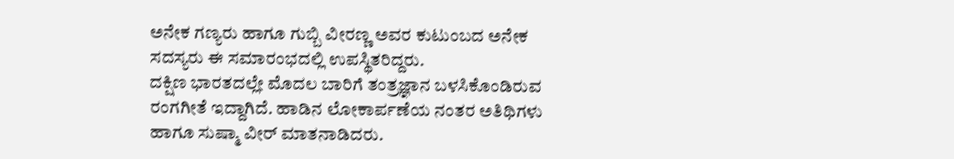ಅನೇಕ ಗಣ್ಯರು ಹಾಗೂ ಗುಬ್ಬಿ ವೀರಣ್ಣ ಅವರ ಕುಟುಂಬದ ಅನೇಕ ಸದಸ್ಯರು ಈ ಸಮಾರಂಭದಲ್ಲಿ ಉಪಸ್ಥಿತರಿದ್ದರು.
ದಕ್ಷಿಣ ಭಾರತದಲ್ಲೇ ಮೊದಲ ಬಾರಿಗೆ ತಂತ್ರಜ್ಞಾನ ಬಳಸಿಕೊಂಡಿರುವ ರಂಗಗೀತೆ ಇದ್ದಾಗಿದೆ. ಹಾಡಿನ ಲೋಕಾರ್ಪಣೆಯ ನಂತರ ಅತಿಥಿಗಳು ಹಾಗೂ ಸುಷ್ಮಾ ವೀರ್ ಮಾತನಾಡಿದರು.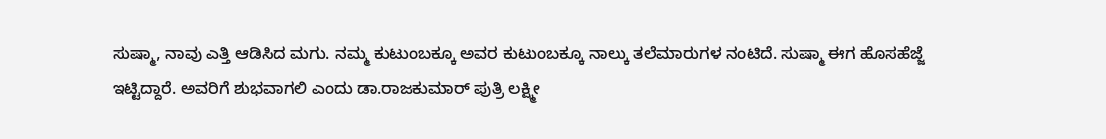ಸುಷ್ಮಾ, ನಾವು ಎತ್ತಿ ಆಡಿಸಿದ ಮಗು. ನಮ್ಮ ಕುಟುಂಬಕ್ಕೂ ಅವರ ಕುಟುಂಬಕ್ಕೂ ನಾಲ್ಕು ತಲೆಮಾರುಗಳ ನಂಟಿದೆ. ಸುಷ್ಮಾ ಈಗ ಹೊಸಹೆಜ್ಜೆ ಇಟ್ಟಿದ್ದಾರೆ. ಅವರಿಗೆ ಶುಭವಾಗಲಿ ಎಂದು ಡಾ.ರಾಜಕುಮಾರ್ ಪುತ್ರಿ ಲಕ್ಷ್ಮೀ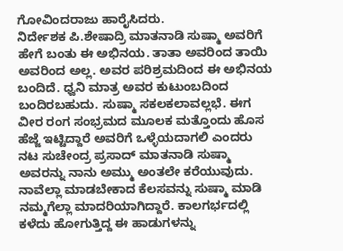ಗೋವಿಂದರಾಜು ಹಾರೈಸಿದರು.
ನಿರ್ದೇಶಕ ಪಿ.ಶೇಷಾದ್ರಿ ಮಾತನಾಡಿ ಸುಷ್ಮಾ ಅವರಿಗೆ ಹೇಗೆ ಬಂತು ಈ ಅಭಿನಯ. ತಾತಾ ಅವರಿಂದ ತಾಯಿ ಅವರಿಂದ ಅಲ್ಲ. ಅವರ ಪರಿಶ್ರಮದಿಂದ ಈ ಅಭಿನಯ ಬಂದಿದೆ. ಧ್ವನಿ ಮಾತ್ರ ಅವರ ಕುಟುಂಬದಿಂದ ಬಂದಿರಬಹುದು. ಸುಷ್ಮಾ ಸಕಲಕಲಾವಲ್ಲಭೆ. ಈಗ ವೀರ ರಂಗ ಸಂಭ್ರಮದ ಮೂಲಕ ಮತ್ತೊಂದು ಹೊಸ ಹೆಜ್ಜೆ ಇಟ್ಟಿದ್ದಾರೆ ಅವರಿಗೆ ಒಳ್ಳೆಯದಾಗಲಿ ಎಂದರು
ನಟ ಸುಚೇಂದ್ರ ಪ್ರಸಾದ್ ಮಾತನಾಡಿ ಸುಷ್ಮಾ ಅವರನ್ನು ನಾನು ಅಮ್ಮು ಅಂತಲೇ ಕರೆಯುವುದು. ನಾವೆಲ್ಲಾ ಮಾಡಬೇಕಾದ ಕೆಲಸವನ್ನು ಸುಷ್ಮಾ ಮಾಡಿ ನಮ್ಮಗೆಲ್ಲಾ ಮಾದರಿಯಾಗಿದ್ದಾರೆ. ಕಾಲಗರ್ಭದಲ್ಲಿ ಕಳೆದು ಹೋಗುತ್ತಿದ್ದ ಈ ಹಾಡುಗಳನ್ನು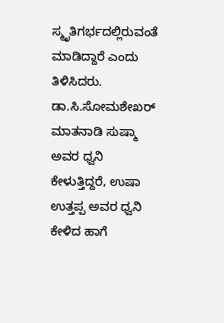ಸ್ಮೃತಿಗರ್ಭದಲ್ಲಿರುವಂತೆ ಮಾಡಿದ್ದಾರೆ ಎಂದು ತಿಳಿಸಿದರು.
ಡಾ.ಸಿ.ಸೋಮಶೇಖರ್ ಮಾತನಾಡಿ ಸುಷ್ಮಾ ಅವರ ಧ್ವನಿ ಕೇಳುತ್ತಿದ್ದರೆ, ಉಷಾ ಉತ್ತಪ್ಪ ಅವರ ಧ್ವನಿ ಕೇಳಿದ ಹಾಗೆ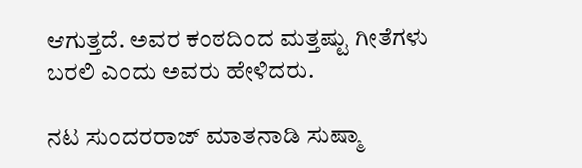ಆಗುತ್ತದೆ. ಅವರ ಕಂಠದಿಂದ ಮತ್ತಷ್ಟು ಗೀತೆಗಳು ಬರಲಿ ಎಂದು ಅವರು ಹೇಳಿದರು.

ನಟ ಸುಂದರರಾಜ್ ಮಾತನಾಡಿ ಸುಷ್ಮಾ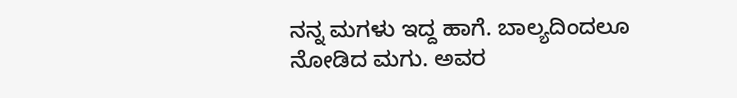ನನ್ನ ಮಗಳು ಇದ್ದ ಹಾಗೆ. ಬಾಲ್ಯದಿಂದಲೂ ನೋಡಿದ ಮಗು. ಅವರ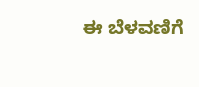ಈ ಬೆಳವಣಿಗೆ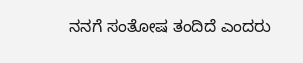ನನಗೆ ಸಂತೋಷ ತಂದಿದೆ ಎಂದರು